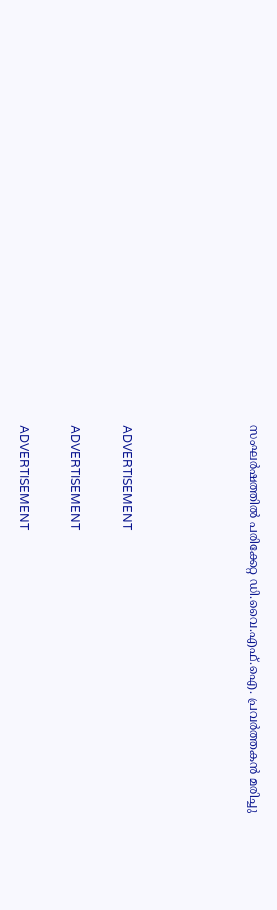സംഘര്‍ഷത്തില്‍ പരിക്കേറ്റ ഡി.വൈ.എഫ്.ഐ. പ്രവര്‍ത്തകന്‍ മരിച്ചു




ADVERTISEMENT

ADVERTISEMENT

ADVERTISEMENT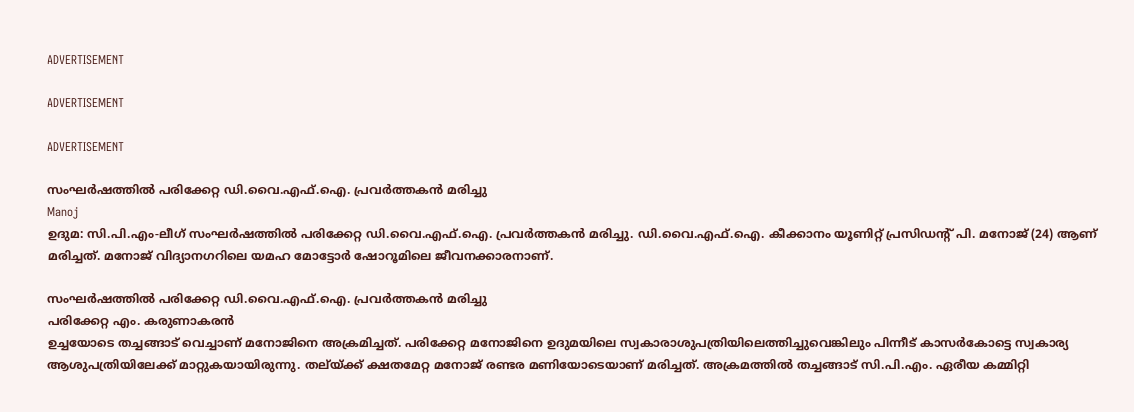ADVERTISEMENT

ADVERTISEMENT

ADVERTISEMENT

സംഘര്‍ഷത്തില്‍ പരിക്കേറ്റ ഡി.വൈ.എഫ്.ഐ. പ്രവര്‍ത്തകന്‍ മരിച്ചു
Manoj
ഉദുമ: സി.പി.എം-ലീഗ് സംഘര്‍ഷത്തില്‍ പരിക്കേറ്റ ഡി.വൈ.എഫ്.ഐ. പ്രവര്‍ത്തകന്‍ മരിച്ചു. ഡി.വൈ.എഫ്‌.ഐ. കീക്കാനം യൂണിറ്റ് പ്രസിഡന്റ് പി. മനോജ് (24) ആണ് മരിച്ചത്. മനോജ് വിദ്യാനഗറിലെ യമഹ മോട്ടോര്‍ ഷോറൂമിലെ ജീവനക്കാരനാണ്.

സംഘര്‍ഷത്തില്‍ പരിക്കേറ്റ ഡി.വൈ.എഫ്.ഐ. പ്രവര്‍ത്തകന്‍ മരിച്ചു
പരിക്കേറ്റ എം. കരുണാകരന്‍
ഉച്ചയോടെ തച്ചങ്ങാട് വെച്ചാണ് മനോജിനെ അക്രമിച്ചത്. പരിക്കേറ്റ മനോജിനെ ഉദുമയിലെ സ്വകാരാശുപത്രിയിലെത്തിച്ചുവെങ്കിലും പിന്നീട് കാസര്‍കോട്ടെ സ്വകാര്യ ആശുപത്രിയിലേക്ക് മാറ്റുകയായിരുന്നു. തല്യ്ക്ക് ക്ഷതമേറ്റ മനോജ് രണ്ടര മണിയോടെയാണ് മരിച്ചത്. അക്രമത്തില്‍ തച്ചങ്ങാട് സി.പി.എം. ഏരീയ കമ്മിറ്റി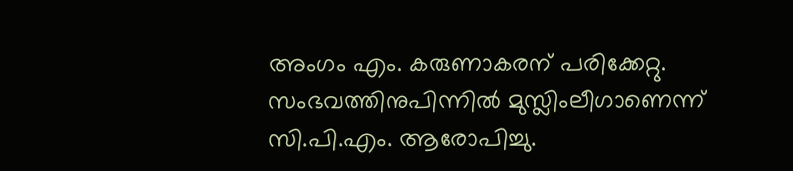അംഗം എം. കരുണാകരന് പരിക്കേറ്റു. സംഭവത്തിനുപിന്നില്‍ മുസ്ലിംലീഗാണെന്ന് സി.പി.എം. ആരോപിച്ചു.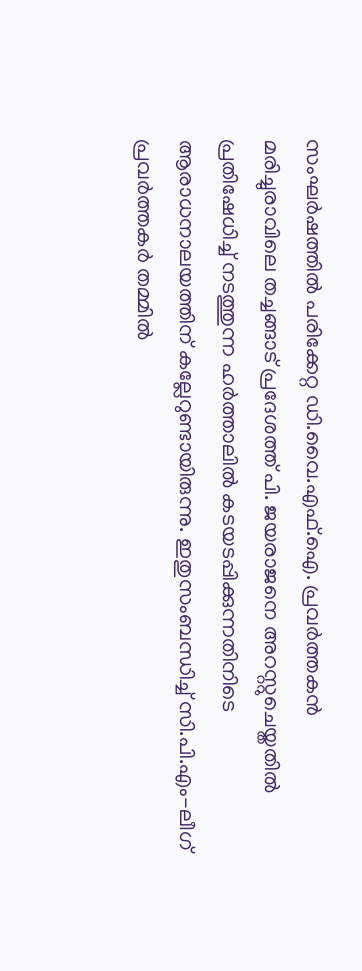സംഘര്‍ഷത്തില്‍ പരിക്കേറ്റ ഡി.വൈ.എഫ്.ഐ. പ്രവര്‍ത്തകന്‍ മരിച്ചുരാവിലെ തച്ചങ്ങാട് പ്രദേശത്ത് പി. ജയരാജനെ അറസ്റ്റുചെയ്തതില്‍ പ്രതിഷേധിച്ച് നടത്തുന്ന ഹര്‍ത്താലില്‍ കടയടപ്പിക്കുന്നതിനിടെ ആരാധനാലയത്തിന് കല്ലേറുണ്ടായിരുന്നു. ഇതുസംബന്ധിച്ച് സി.പി.എം-ലീഗ് പ്രവര്‍ത്തകര്‍ തമ്മില്‍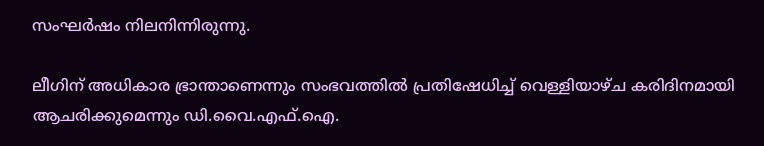സംഘര്‍ഷം നിലനിന്നിരുന്നു.

ലീഗിന് അധികാര ഭ്രാന്താണെന്നും സംഭവത്തില്‍ പ്രതിഷേധിച്ച് വെള്ളിയാഴ്ച കരിദിനമായി ആചരിക്കുമെന്നും ഡി.വൈ.എഫ്.ഐ.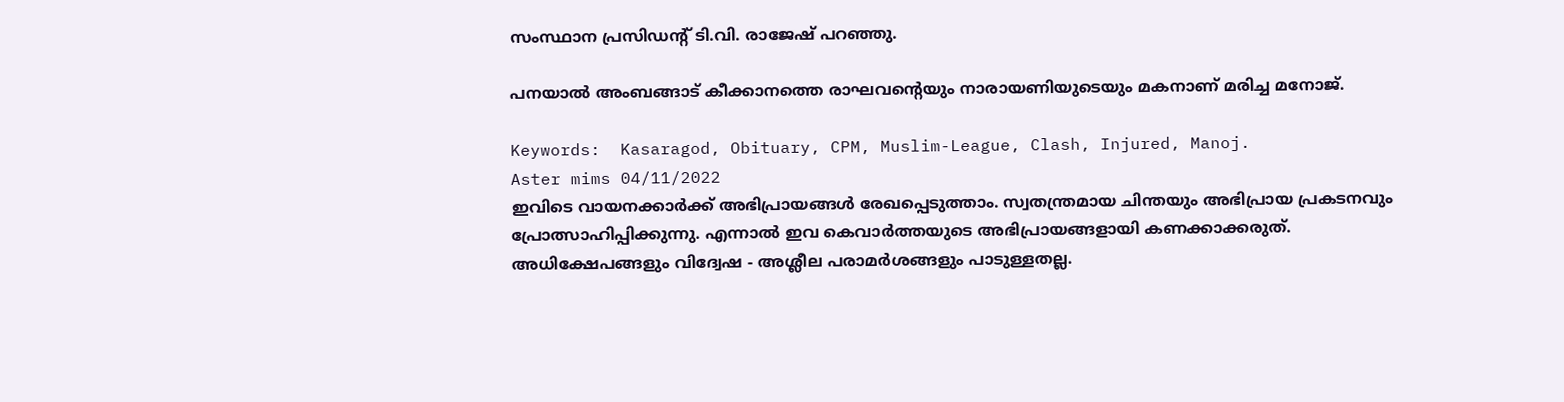സംസ്ഥാന പ്രസിഡന്റ് ടി.വി. രാജേഷ് പറഞ്ഞു.

പനയാല്‍ അംബങ്ങാട് കീക്കാനത്തെ രാഘവന്റെയും നാരായണിയുടെയും മകനാണ് മരിച്ച മനോജ്.

Keywords:  Kasaragod, Obituary, CPM, Muslim-League, Clash, Injured, Manoj.
Aster mims 04/11/2022
ഇവിടെ വായനക്കാർക്ക് അഭിപ്രായങ്ങൾ രേഖപ്പെടുത്താം. സ്വതന്ത്രമായ ചിന്തയും അഭിപ്രായ പ്രകടനവും പ്രോത്സാഹിപ്പിക്കുന്നു. എന്നാൽ ഇവ കെവാർത്തയുടെ അഭിപ്രായങ്ങളായി കണക്കാക്കരുത്. അധിക്ഷേപങ്ങളും വിദ്വേഷ - അശ്ലീല പരാമർശങ്ങളും പാടുള്ളതല്ല.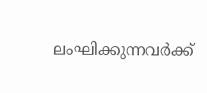ലംഘിക്കുന്നവർക്ക്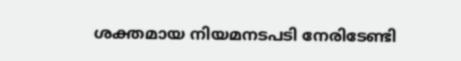ശക്തമായ നിയമനടപടി നേരിടേണ്ടി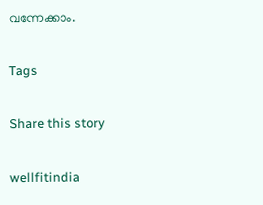വന്നേക്കാം.

Tags

Share this story

wellfitindia